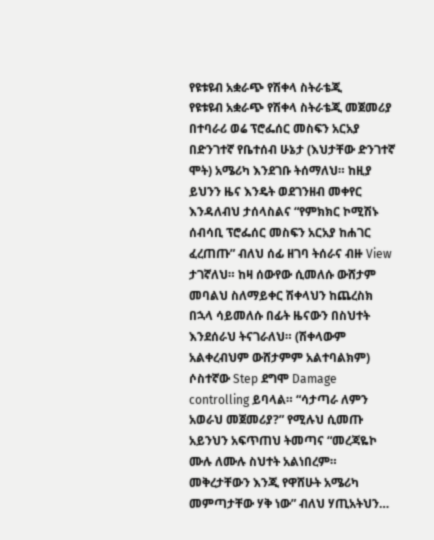የዩቱዩብ አቋራጭ የሽቀላ ስትራቴጂ
የዩቱዩብ አቋራጭ የሽቀላ ስትራቴጂ መጀመሪያ በተባራሪ ወሬ ፕሮፌሰር መስፍን አርአያ በድንገተኛ የቤተሰብ ሁኔታ (እህታቸው ድንገተኛ ሞት) አሜሪካ እንደገቡ ትሰማለህ። ከዚያ ይህንን ዜና እንዴት ወደገንዘብ መቀየር እንዳለብህ ታሰላስልና “የምክክር ኮሚሽኑ ሰብሳቢ ፕሮፌሰር መስፍን አርአያ ከሐገር ፈረጠጡ” ብለህ ሰፊ ዘገባ ትሰራና ብዙ View ታገኛለህ። ከዛ ሰውየው ሲመለሱ ውሸታም መባልህ ስለማይቀር ሽቀላህን ከጨረስክ በኋላ ሳይመለሱ በፊት ዜናውን በስህተት እንደሰራህ ትናገራለህ። (ሽቀላውም አልቀረብህም ውሸታምም አልተባልክም) ሶስተኛው Step ደግሞ Damage controlling ይባላል። “ሳታጣራ ለምን አወራህ መጀመሪያ?” የሚሉህ ሲመጡ አይንህን አፍጥጠህ ትመጣና “መረጃዬኮ ሙሉ ለሙሉ ስህተት አልነበረም። መቅረታቸውን እንጂ የዋሸሁት አሜሪካ መምጣታቸው ሃቅ ነው” ብለህ ሃጢአትህን…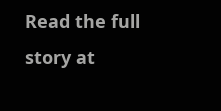Read the full story at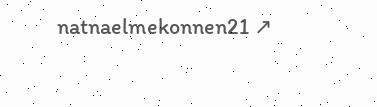natnaelmekonnen21 ↗